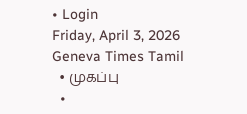• Login
Friday, April 3, 2026
Geneva Times Tamil
  • முகப்பு
  •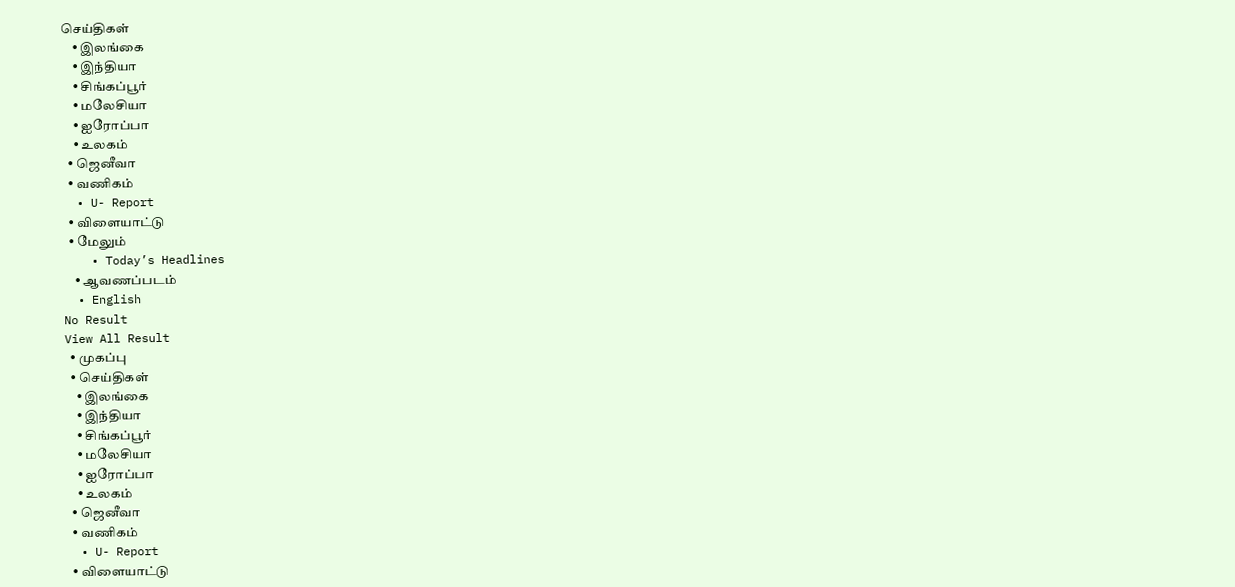செய்திகள்
    • இலங்கை
    • இந்தியா
    • சிங்கப்பூர்
    • மலேசியா
    • ஐரோப்பா
    • உலகம்
  • ஜெனீவா
  • வணிகம்
  • U- Report
  • விளையாட்டு
  • மேலும்
    • Today’s Headlines
    • ஆவணப்படம்
  • English
No Result
View All Result
  • முகப்பு
  • செய்திகள்
    • இலங்கை
    • இந்தியா
    • சிங்கப்பூர்
    • மலேசியா
    • ஐரோப்பா
    • உலகம்
  • ஜெனீவா
  • வணிகம்
  • U- Report
  • விளையாட்டு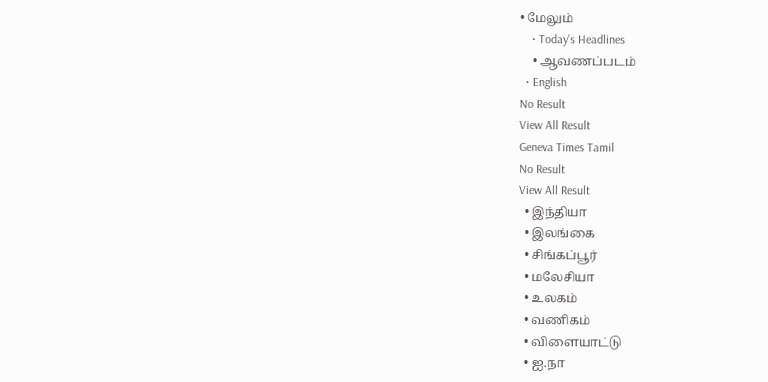• மேலும்
    • Today’s Headlines
    • ஆவணப்படம்
  • English
No Result
View All Result
Geneva Times Tamil
No Result
View All Result
  • இந்தியா
  • இலங்கை
  • சிங்கப்பூர்
  • மலேசியா
  • உலகம்
  • வணிகம்
  • விளையாட்டு
  • ஐ.நா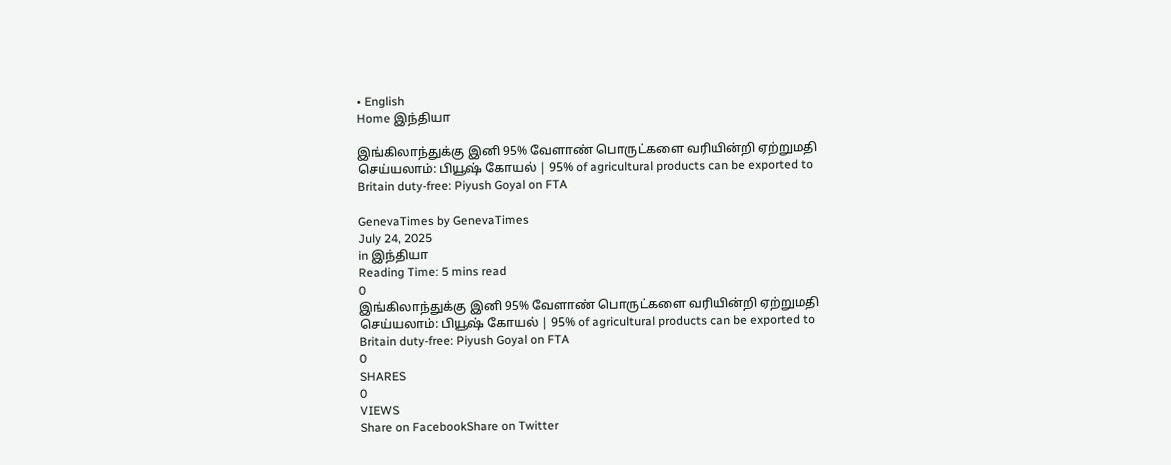• English
Home இந்தியா

இங்கிலாந்துக்கு இனி 95% வேளாண் பொருட்களை வரியின்றி ஏற்றுமதி செய்யலாம்: பியூஷ் கோயல் | 95% of agricultural products can be exported to Britain duty-free: Piyush Goyal on FTA

GenevaTimes by GenevaTimes
July 24, 2025
in இந்தியா
Reading Time: 5 mins read
0
இங்கிலாந்துக்கு இனி 95% வேளாண் பொருட்களை வரியின்றி ஏற்றுமதி செய்யலாம்: பியூஷ் கோயல் | 95% of agricultural products can be exported to Britain duty-free: Piyush Goyal on FTA
0
SHARES
0
VIEWS
Share on FacebookShare on Twitter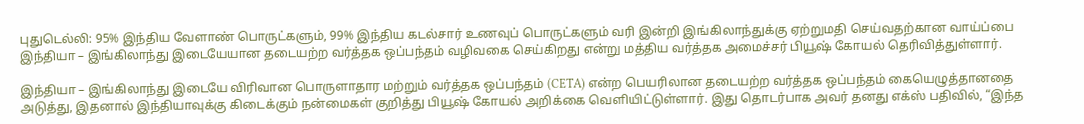புதுடெல்லி: 95% இந்திய வேளாண் பொருட்களும், 99% இந்திய கடல்சார் உணவுப் பொருட்களும் வரி இன்றி இங்கிலாந்துக்கு ஏற்றுமதி செய்வதற்கான வாய்ப்பை இந்தியா – இங்கிலாந்து இடையேயான தடையற்ற வர்த்தக ஒப்பந்தம் வழிவகை செய்கிறது என்று மத்திய வர்த்தக அமைச்சர் பியூஷ் கோயல் தெரிவித்துள்ளார்.

இந்தியா – இங்கிலாந்து இடையே விரிவான பொருளாதார மற்றும் வர்த்தக ஒப்பந்தம் (CETA) என்ற பெயரிலான தடையற்ற வர்த்தக ஒப்பந்தம் கையெழுத்தானதை அடுத்து, இதனால் இந்தியாவுக்கு கிடைக்கும் நன்மைகள் குறித்து பியூஷ் கோயல் அறிக்கை வெளியிட்டுள்ளார். இது தொடர்பாக அவர் தனது எக்ஸ் பதிவில், “இந்த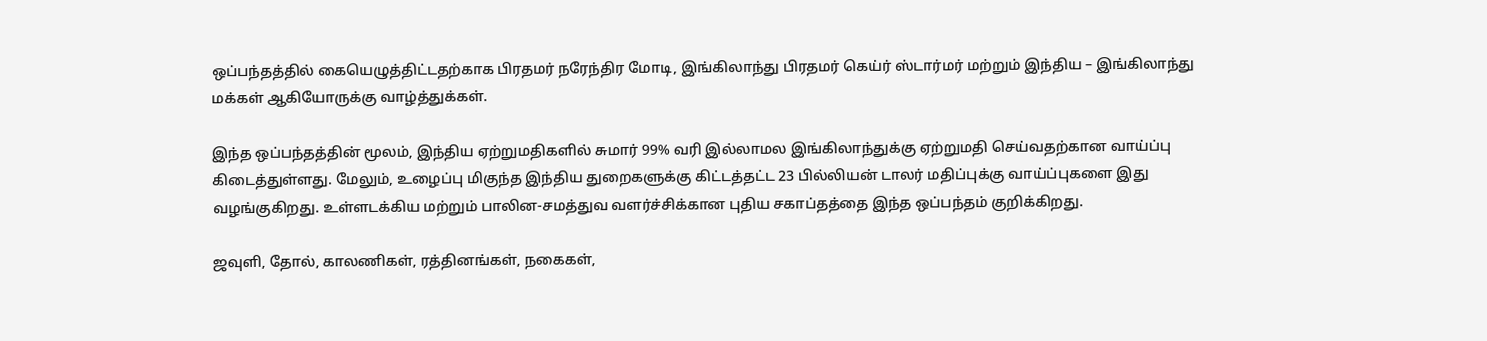ஒப்பந்தத்தில் கையெழுத்திட்டதற்காக பிரதமர் நரேந்திர மோடி, இங்கிலாந்து பிரதமர் கெய்ர் ஸ்டார்மர் மற்றும் இந்திய – இங்கிலாந்து மக்கள் ஆகியோருக்கு வாழ்த்துக்கள்.

இந்த ஒப்பந்தத்தின் மூலம், இந்திய ஏற்றுமதிகளில் சுமார் 99% வரி இல்லாமல இங்கிலாந்துக்கு ஏற்றுமதி செய்வதற்கான வாய்ப்பு கிடைத்துள்ளது. மேலும், உழைப்பு மிகுந்த இந்திய துறைகளுக்கு கிட்டத்தட்ட 23 பில்லியன் டாலர் மதிப்புக்கு வாய்ப்புகளை இது வழங்குகிறது. உள்ளடக்கிய மற்றும் பாலின-சமத்துவ வளர்ச்சிக்கான புதிய சகாப்தத்தை இந்த ஒப்பந்தம் குறிக்கிறது.

ஜவுளி, தோல், காலணிகள், ரத்தினங்கள், நகைகள்,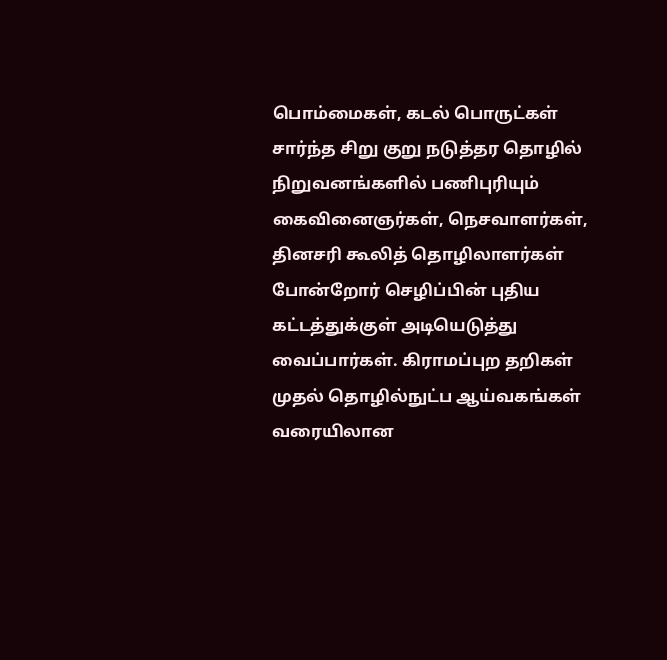பொம்மைகள், கடல் பொருட்கள் சார்ந்த சிறு குறு நடுத்தர தொழில் நிறுவனங்களில் பணிபுரியும் கைவினைஞர்கள், நெசவாளர்கள், தினசரி கூலித் தொழிலாளர்கள் போன்றோர் செழிப்பின் புதிய கட்டத்துக்குள் அடியெடுத்து வைப்பார்கள். கிராமப்புற தறிகள் முதல் தொழில்நுட்ப ஆய்வகங்கள் வரையிலான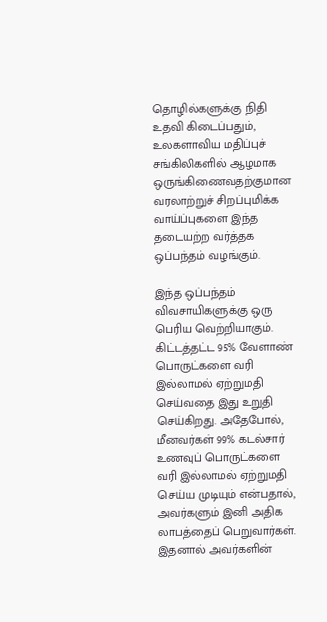தொழில்களுக்கு நிதி உதவி கிடைப்பதும், உலகளாவிய மதிப்புச் சங்கிலிகளில் ஆழமாக ஒருங்கிணைவதற்குமான வரலாற்றுச் சிறப்புமிக்க வாய்ப்புகளை இந்த தடையற்ற வர்த்தக ஒப்பந்தம் வழங்கும்.

இந்த ஒப்பந்தம் விவசாயிகளுக்கு ஒரு பெரிய வெற்றியாகும். கிட்டத்தட்ட 95% வேளாண் பொருட்களை வரி இல்லாமல் ஏற்றுமதி செய்வதை இது உறுதி செய்கிறது. அதேபோல், மீனவர்கள் 99% கடல்சார் உணவுப் பொருட்களை வரி இல்லாமல் ஏற்றுமதி செய்ய முடியும் என்பதால், அவர்களும் இனி அதிக லாபத்தைப் பெறுவார்கள். இதனால் அவர்களின்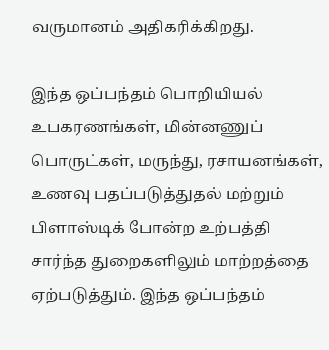வருமானம் அதிகரிக்கிறது.

இந்த ஒப்பந்தம் பொறியியல் உபகரணங்கள், மின்னணுப் பொருட்கள், மருந்து, ரசாயனங்கள், உணவு பதப்படுத்துதல் மற்றும் பிளாஸ்டிக் போன்ற உற்பத்தி சார்ந்த துறைகளிலும் மாற்றத்தை ஏற்படுத்தும். இந்த ஒப்பந்தம்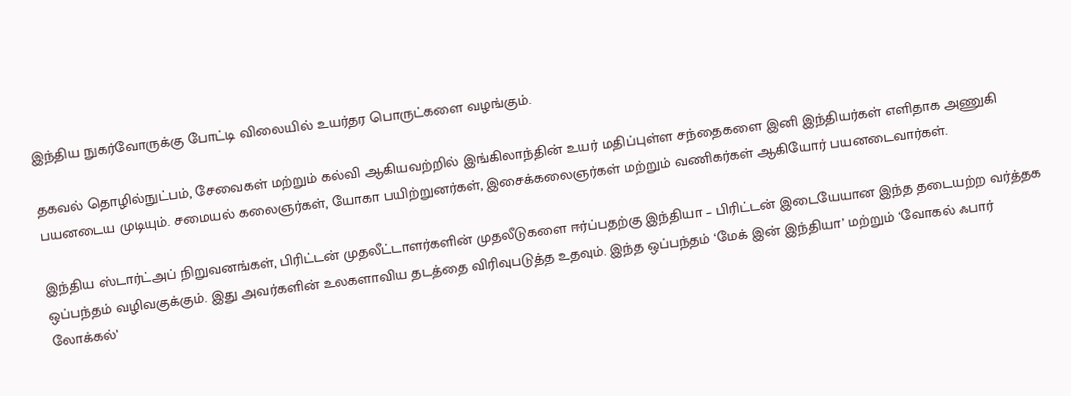இந்திய நுகர்வோருக்கு போட்டி விலையில் உயர்தர பொருட்களை வழங்கும்.

தகவல் தொழில்நுட்பம், சேவைகள் மற்றும் கல்வி ஆகியவற்றில் இங்கிலாந்தின் உயர் மதிப்புள்ள சந்தைகளை இனி இந்தியர்கள் எளிதாக அணுகி பயனடைய முடியும். சமையல் கலைஞர்கள், யோகா பயிற்றுனர்கள், இசைக்கலைஞர்கள் மற்றும் வணிகர்கள் ஆகியோர் பயனடைவார்கள்.

இந்திய ஸ்டார்ட்அப் நிறுவனங்கள், பிரிட்டன் முதலீட்டாளர்களின் முதலீடுகளை ஈர்ப்பதற்கு இந்தியா – பிரிட்டன் இடையேயான இந்த தடையற்ற வர்த்தக ஒப்பந்தம் வழிவகுக்கும். இது அவர்களின் உலகளாவிய தடத்தை விரிவுபடுத்த உதவும். இந்த ஒப்பந்தம் ‘மேக் இன் இந்தியா’ மற்றும் ‘வோகல் ஃபார் லோக்கல்’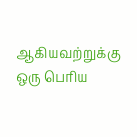ஆகியவற்றுக்கு ஒரு பெரிய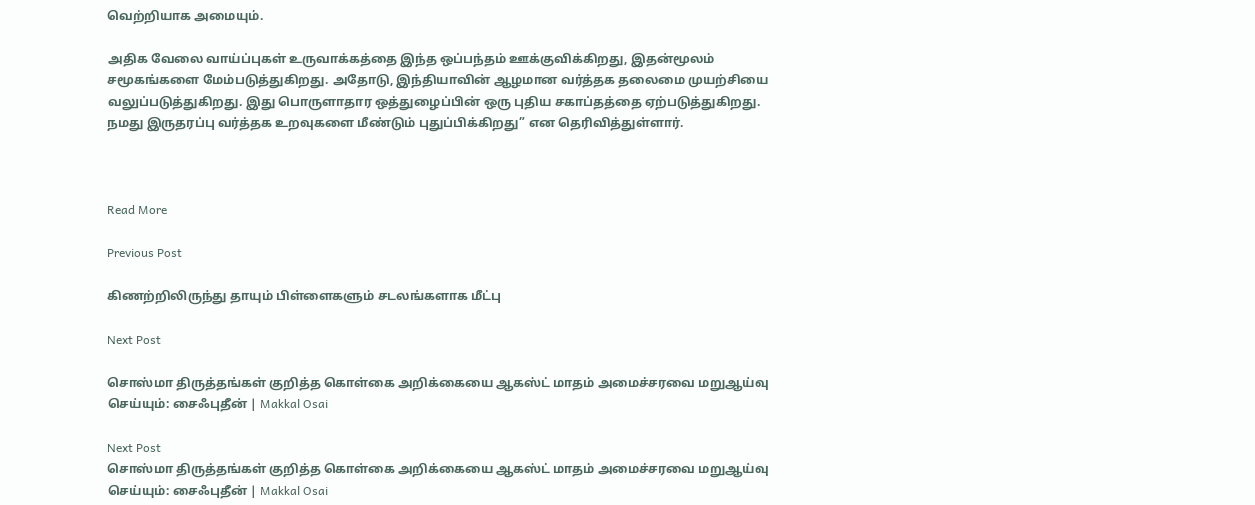வெற்றியாக அமையும்.

அதிக வேலை வாய்ப்புகள் உருவாக்கத்தை இந்த ஒப்பந்தம் ஊக்குவிக்கிறது, இதன்மூலம் சமூகங்களை மேம்படுத்துகிறது. அதோடு, இந்தியாவின் ஆழமான வர்த்தக தலைமை முயற்சியை வலுப்படுத்துகிறது. இது பொருளாதார ஒத்துழைப்பின் ஒரு புதிய சகாப்தத்தை ஏற்படுத்துகிறது. நமது இருதரப்பு வர்த்தக உறவுகளை மீண்டும் புதுப்பிக்கிறது” என தெரிவித்துள்ளார்.



Read More

Previous Post

கிணற்றிலிருந்து தாயும் பிள்ளைகளும் சடலங்களாக மீட்பு

Next Post

சொஸ்மா திருத்தங்கள் குறித்த கொள்கை அறிக்கையை ஆகஸ்ட் மாதம் அமைச்சரவை மறுஆய்வு செய்யும்: சைஃபுதீன் | Makkal Osai

Next Post
சொஸ்மா திருத்தங்கள் குறித்த கொள்கை அறிக்கையை ஆகஸ்ட் மாதம் அமைச்சரவை மறுஆய்வு செய்யும்: சைஃபுதீன் | Makkal Osai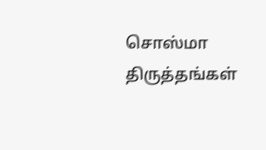சொஸ்மா திருத்தங்கள்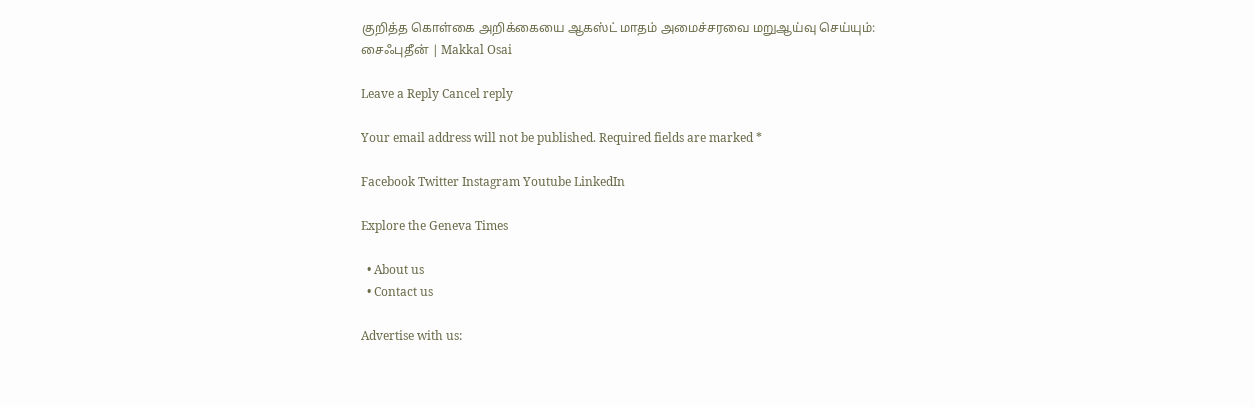குறித்த கொள்கை அறிக்கையை ஆகஸ்ட் மாதம் அமைச்சரவை மறுஆய்வு செய்யும்: சைஃபுதீன் | Makkal Osai

Leave a Reply Cancel reply

Your email address will not be published. Required fields are marked *

Facebook Twitter Instagram Youtube LinkedIn

Explore the Geneva Times

  • About us
  • Contact us

Advertise with us: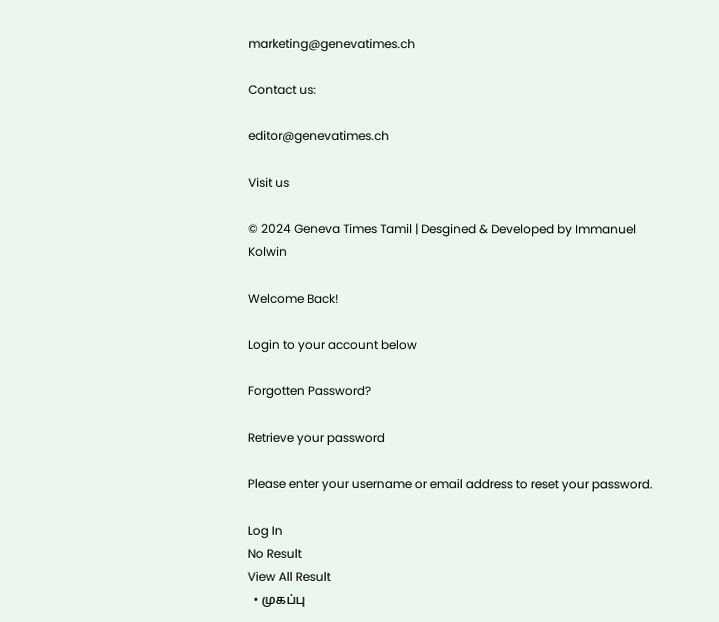marketing@genevatimes.ch

Contact us:

editor@genevatimes.ch

Visit us

© 2024 Geneva Times Tamil | Desgined & Developed by Immanuel Kolwin

Welcome Back!

Login to your account below

Forgotten Password?

Retrieve your password

Please enter your username or email address to reset your password.

Log In
No Result
View All Result
  • முகப்பு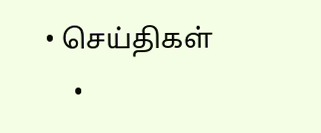• செய்திகள்
    •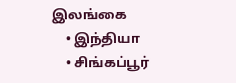இலங்கை
    • இந்தியா
    • சிங்கப்பூர்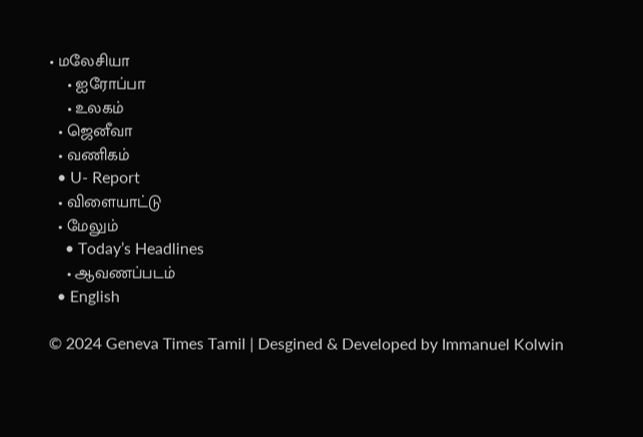• மலேசியா
    • ஐரோப்பா
    • உலகம்
  • ஜெனீவா
  • வணிகம்
  • U- Report
  • விளையாட்டு
  • மேலும்
    • Today’s Headlines
    • ஆவணப்படம்
  • English

© 2024 Geneva Times Tamil | Desgined & Developed by Immanuel Kolwin